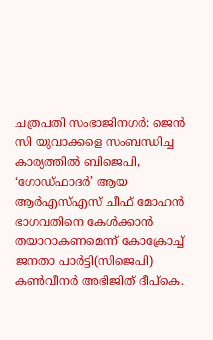ചത്രപതി സംഭാജിനഗർ: ജെൻ സി യുവാക്കളെ സംബന്ധിച്ച കാര്യത്തിൽ ബിജെപി, ‘ഗോഡ്ഫാദർ’ ആയ ആർഎസ്എസ് ചീഫ് മോഹൻ ഭാഗവതിനെ കേൾക്കാൻ തയാറാകണമെന്ന് കോക്രോച്ച് ജനതാ പാർട്ടി(സിജെപി) കൺവീനർ അഭിജിത് ദീപ്കെ.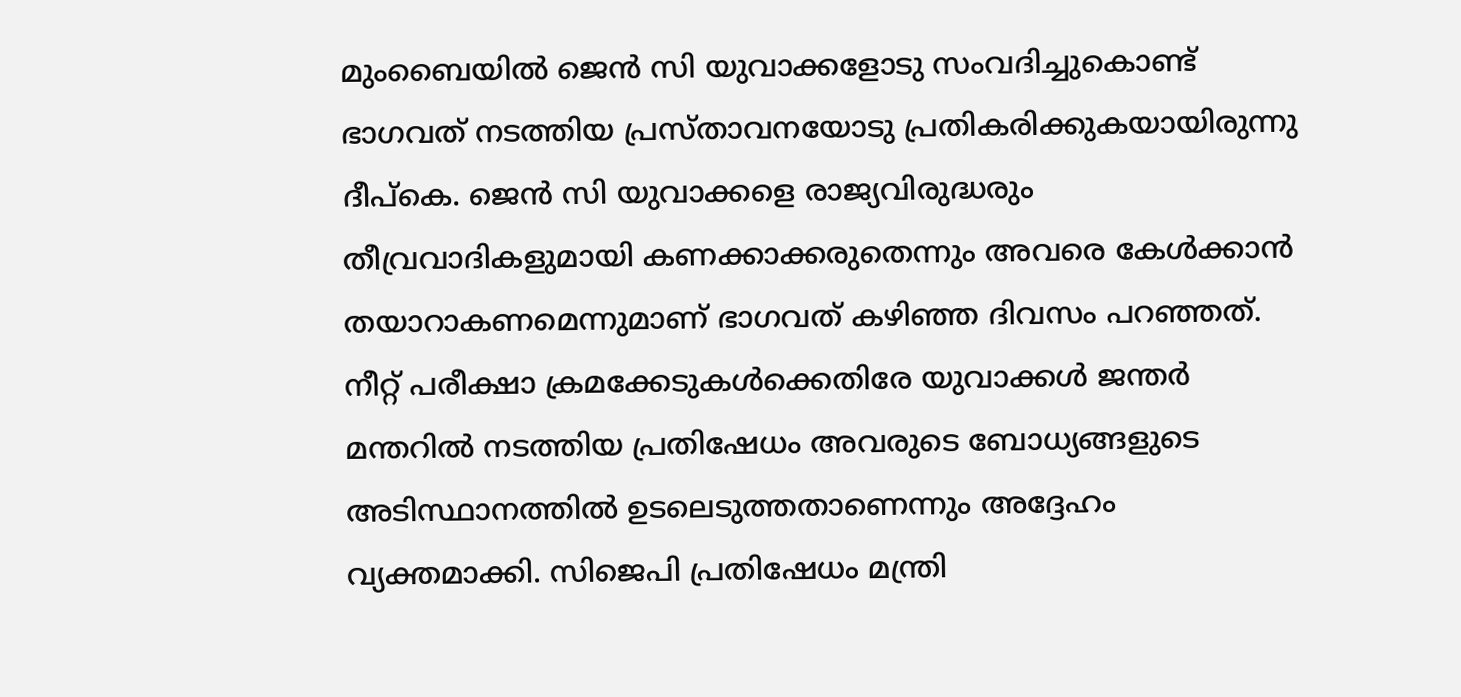മുംബൈയിൽ ജെൻ സി യുവാക്കളോടു സംവദിച്ചുകൊണ്ട് ഭാഗവത് നടത്തിയ പ്രസ്താവനയോടു പ്രതികരിക്കുകയായിരുന്നു ദീപ്കെ. ജെൻ സി യുവാക്കളെ രാജ്യവിരുദ്ധരും തീവ്രവാദികളുമായി കണക്കാക്കരുതെന്നും അവരെ കേൾക്കാൻ തയാറാകണമെന്നുമാണ് ഭാഗവത് കഴിഞ്ഞ ദിവസം പറഞ്ഞത്.
നീറ്റ് പരീക്ഷാ ക്രമക്കേടുകൾക്കെതിരേ യുവാക്കൾ ജന്തർ മന്തറിൽ നടത്തിയ പ്രതിഷേധം അവരുടെ ബോധ്യങ്ങളുടെ അടിസ്ഥാനത്തിൽ ഉടലെടുത്തതാണെന്നും അദ്ദേഹം വ്യക്തമാക്കി. സിജെപി പ്രതിഷേധം മന്ത്രി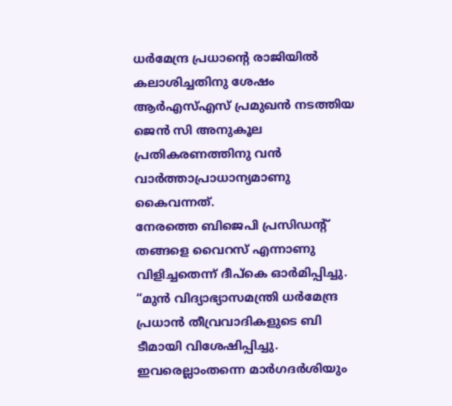ധർമേന്ദ്ര പ്രധാന്റെ രാജിയിൽ കലാശിച്ചതിനു ശേഷം ആർഎസ്എസ് പ്രമുഖൻ നടത്തിയ ജെൻ സി അനുകൂല പ്രതികരണത്തിനു വൻ വാർത്താപ്രാധാന്യമാണു കൈവന്നത്.
നേരത്തെ ബിജെപി പ്രസിഡന്റ് തങ്ങളെ വൈറസ് എന്നാണു വിളിച്ചതെന്ന് ദീപ്കെ ഓർമിപ്പിച്ചു. “മുൻ വിദ്യാഭ്യാസമന്ത്രി ധർമേന്ദ്ര പ്രധാൻ തീവ്രവാദികളുടെ ബി ടീമായി വിശേഷിപ്പിച്ചു. ഇവരെല്ലാംതന്നെ മാർഗദർശിയും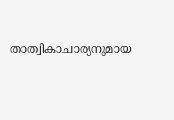താത്വികാചാര്യനുമായ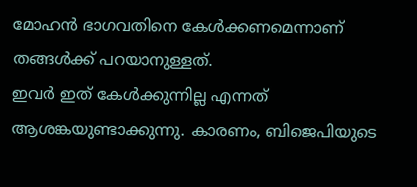മോഹൻ ഭാഗവതിനെ കേൾക്കണമെന്നാണ് തങ്ങൾക്ക് പറയാനുള്ളത്.
ഇവർ ഇത് കേൾക്കുന്നില്ല എന്നത് ആശങ്കയുണ്ടാക്കുന്നു. കാരണം, ബിജെപിയുടെ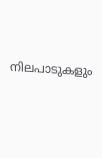നിലപാടുകളും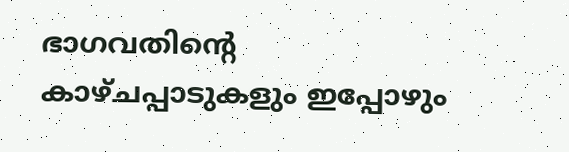ഭാഗവതിന്റെ കാഴ്ചപ്പാടുകളും ഇപ്പോഴും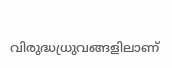വിരുദ്ധധ്രുവങ്ങളിലാണ്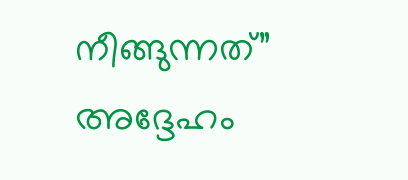നീങ്ങുന്നത്” അദ്ദേഹം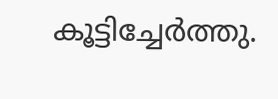കൂട്ടിച്ചേർത്തു.